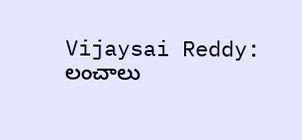Vijaysai Reddy: లంచాలు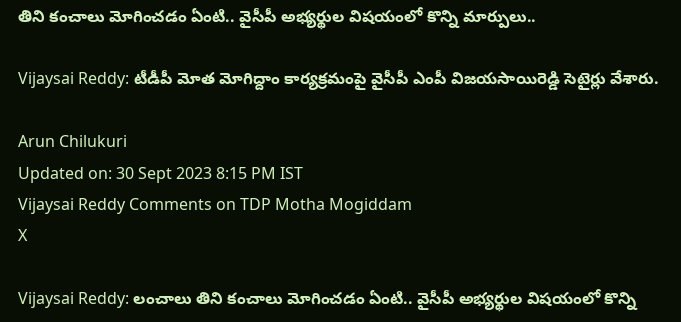తిని కంచాలు మోగించడం ఏంటి.. వైసీపీ అభ్యర్థుల విషయంలో కొన్ని మార్పులు..

Vijaysai Reddy: టీడీపీ మోత మోగిద్దాం కార్యక్రమంపై వైసీపీ ఎంపీ విజయసాయిరెడ్డి సెటైర్లు వేశారు.

Arun Chilukuri
Updated on: 30 Sept 2023 8:15 PM IST
Vijaysai Reddy Comments on TDP Motha Mogiddam
X

Vijaysai Reddy: లంచాలు తిని కంచాలు మోగించడం ఏంటి.. వైసీపీ అభ్యర్థుల విషయంలో కొన్ని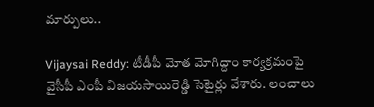మార్పులు..

Vijaysai Reddy: టీడీపీ మోత మోగిద్దాం కార్యక్రమంపై వైసీపీ ఎంపీ విజయసాయిరెడ్డి సెటైర్లు వేశారు. లంచాలు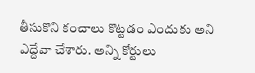తీసుకొని కంచాలు కొట్టడం ఎందుకు అని ఎద్దేవా చేశారు. అన్ని కోర్టులు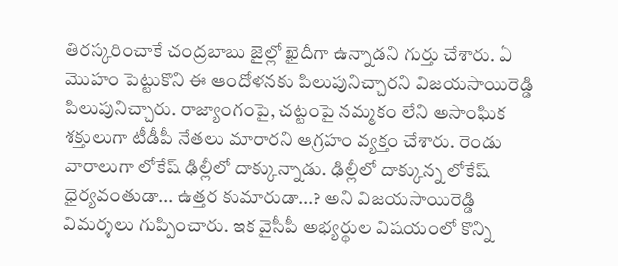తిరస్కరించాకే చంద్రబాబు జైల్లో ఖైదీగా ఉన్నాడని గుర్తు చేశారు. ఏ మొహం పెట్టుకొని ఈ ఆందోళనకు పిలుపునిచ్చారని విజయసాయిరెడ్డి పిలుపునిచ్చారు. రాజ్యాంగంపై, చట్టంపై నమ్మకం లేని అసాంఘిక శక్తులుగా టీడీపీ నేతలు మారారని ఆగ్రహం వ్యక్తం చేశారు. రెండు వారాలుగా లోకేష్ ఢిల్లీలో దాక్కున్నాడు. ఢిల్లీలో దాక్కున్న లోకేష్ ధైర్యవంతుడా... ఉత్తర కుమారుడా...? అని విజయసాయిరెడ్డి విమర్శలు గుప్పించారు. ఇక వైసీపీ అభ్యర్థుల విషయంలో కొన్ని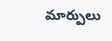మార్పులు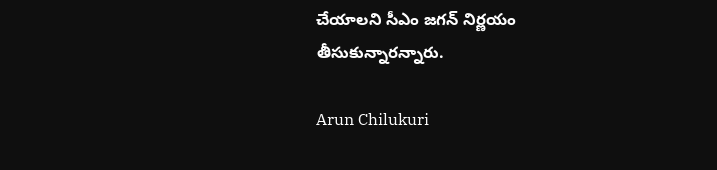చేయాలని సీఎం జగన్ నిర్ణయం తీసుకున్నారన్నారు.

Arun Chilukuri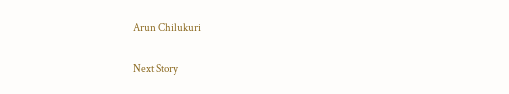Arun Chilukuri

Next Story